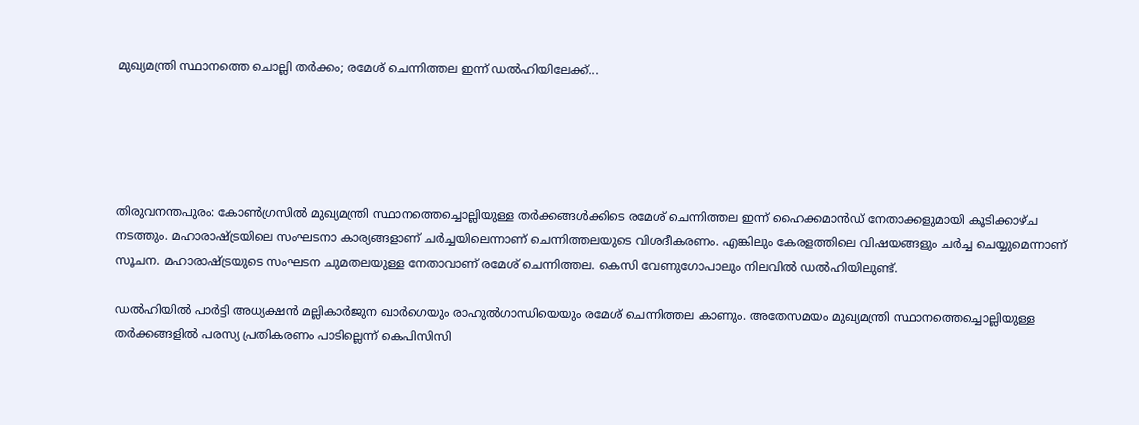മുഖ്യമന്ത്രി സ്ഥാനത്തെ ചൊല്ലി‌ തർക്കം; രമേശ് ചെന്നിത്തല ഇന്ന് ഡൽഹിയിലേക്ക്...





തിരുവനന്തപുരം: കോൺഗ്രസിൽ മുഖ്യമന്ത്രി സ്ഥാനത്തെച്ചൊല്ലിയുള്ള തർക്കങ്ങൾക്കിടെ രമേശ് ചെന്നിത്തല ഇന്ന് ഹൈക്കമാൻഡ് നേതാക്കളുമായി കൂടിക്കാഴ്ച നടത്തും. മഹാരാഷ്ട്രയിലെ സംഘടനാ കാര്യങ്ങളാണ് ചർച്ചയിലെന്നാണ് ചെന്നിത്തലയുടെ വിശദീകരണം. എങ്കിലും കേരളത്തിലെ വിഷയങ്ങളും ചർച്ച ചെയ്യുമെന്നാണ് സൂചന. മഹാരാഷ്ട്രയുടെ സംഘടന ചുമതലയുള്ള നേതാവാണ് രമേശ് ചെന്നിത്തല. കെസി വേണുഗോപാലും നിലവിൽ ഡൽഹിയിലുണ്ട്.

ഡൽഹിയിൽ പാർട്ടി അധ്യക്ഷൻ മല്ലികാർജുന ഖാർഗെയും രാഹുൽഗാന്ധിയെയും രമേശ് ചെന്നിത്തല കാണും. അതേസമയം മുഖ്യമന്ത്രി സ്ഥാനത്തെച്ചൊല്ലിയുള്ള തർക്കങ്ങളിൽ പരസ്യ പ്രതികരണം പാടില്ലെന്ന് കെപിസിസി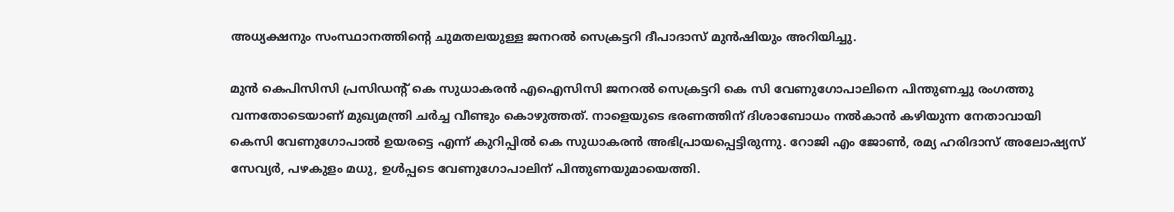അധ്യക്ഷനും സംസ്ഥാനത്തിന്റെ ചുമതലയുള്ള ജനറൽ സെക്രട്ടറി ദീപാദാസ് മുൻഷിയും അറിയിച്ചു.

മുന്‍ കെപിസിസി പ്രസിഡന്റ് കെ സുധാകരന്‍ എഐസിസി ജനറല്‍ സെക്രട്ടറി കെ സി വേണുഗോപാലിനെ പിന്തുണച്ചു രംഗത്തു വന്നതോടെയാണ് മുഖ്യമന്ത്രി ചര്‍ച്ച വീണ്ടും കൊഴുത്തത്. നാളെയുടെ ഭരണത്തിന് ദിശാബോധം നല്‍കാന്‍ കഴിയുന്ന നേതാവായി കെസി വേണുഗോപാല്‍ ഉയരട്ടെ എന്ന് കുറിപ്പില്‍ കെ സുധാകരന്‍ അഭിപ്രായപ്പെട്ടിരുന്നു. റോജി എം ജോണ്‍, രമ്യ ഹരിദാസ് അലോഷ്യസ് സേവ്യര്‍, പഴകുളം മധു, ഉള്‍പ്പടെ വേണുഗോപാലിന് പിന്തുണയുമായെത്തി.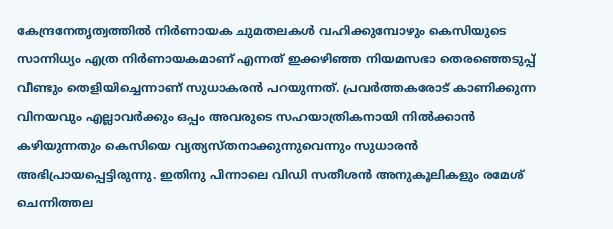കേന്ദ്രനേതൃത്വത്തില്‍ നിര്‍ണായക ചുമതലകള്‍ വഹിക്കുമ്പോഴും കെസിയുടെ സാന്നിധ്യം എത്ര നിര്‍ണായകമാണ് എന്നത് ഇക്കഴിഞ്ഞ നിയമസഭാ തെരഞ്ഞെടുപ്പ് വീണ്ടും തെളിയിച്ചെന്നാണ് സുധാകരന്‍ പറയുന്നത്. പ്രവര്‍ത്തകരോട് കാണിക്കുന്ന വിനയവും എല്ലാവര്‍ക്കും ഒപ്പം അവരുടെ സഹയാത്രികനായി നില്‍ക്കാന്‍ കഴിയുന്നതും കെസിയെ വ്യത്യസ്തനാക്കുന്നുവെന്നും സുധാരന്‍ അഭിപ്രായപ്പെട്ടിരുന്നു. ഇതിനു പിന്നാലെ വിഡി സതീശന്‍ അനുകൂലികളും രമേശ് ചെന്നിത്തല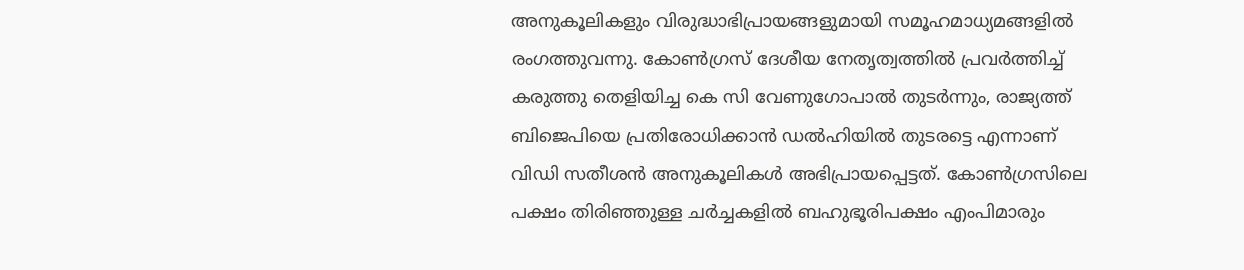അനുകൂലികളും വിരുദ്ധാഭിപ്രായങ്ങളുമായി സമൂഹമാധ്യമങ്ങളില്‍ രംഗത്തുവന്നു. കോണ്‍ഗ്രസ് ദേശീയ നേതൃത്വത്തില്‍ പ്രവര്‍ത്തിച്ച് കരുത്തു തെളിയിച്ച കെ സി വേണുഗോപാല്‍ തുടര്‍ന്നും, രാജ്യത്ത് ബിജെപിയെ പ്രതിരോധിക്കാന്‍ ഡല്‍ഹിയില്‍ തുടരട്ടെ എന്നാണ് വിഡി സതീശന്‍ അനുകൂലികള്‍ അഭിപ്രായപ്പെട്ടത്. കോണ്‍ഗ്രസിലെ പക്ഷം തിരിഞ്ഞുള്ള ചര്‍ച്ചകളില്‍ ബഹുഭൂരിപക്ഷം എംപിമാരും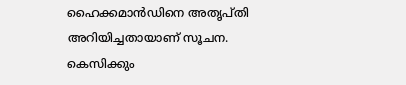ഹൈക്കമാന്‍ഡിനെ അതൃപ്തി അറിയിച്ചതായാണ് സൂചന. കെസിക്കും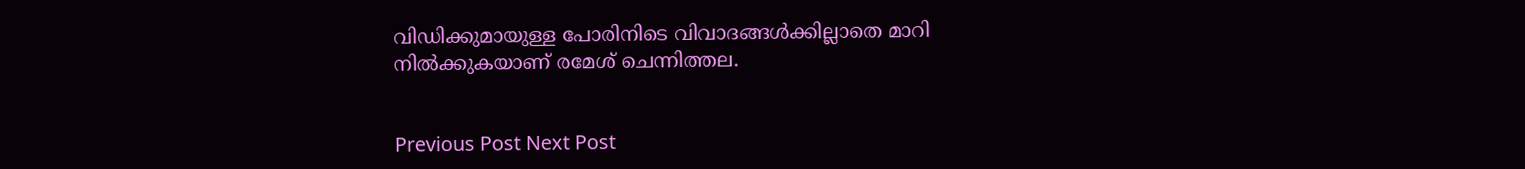വിഡിക്കുമായുള്ള പോരിനിടെ വിവാദങ്ങൾക്കില്ലാതെ മാറി നിൽക്കുകയാണ് രമേശ് ചെന്നിത്തല.


Previous Post Next Post